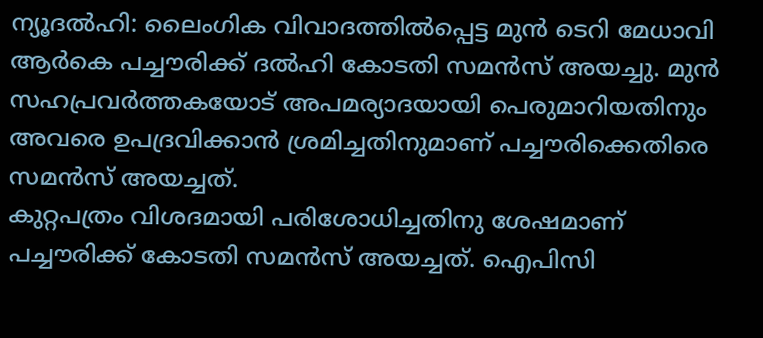ന്യൂദൽഹി: ലൈംഗിക വിവാദത്തിൽപ്പെട്ട മുൻ ടെറി മേധാവി ആർകെ പച്ചൗരിക്ക് ദൽഹി കോടതി സമൻസ് അയച്ചു. മുൻ സഹപ്രവർത്തകയോട് അപമര്യാദയായി പെരുമാറിയതിനും അവരെ ഉപദ്രവിക്കാൻ ശ്രമിച്ചതിനുമാണ് പച്ചൗരിക്കെതിരെ സമൻസ് അയച്ചത്.
കുറ്റപത്രം വിശദമായി പരിശോധിച്ചതിനു ശേഷമാണ് പച്ചൗരിക്ക് കോടതി സമൻസ് അയച്ചത്. ഐപിസി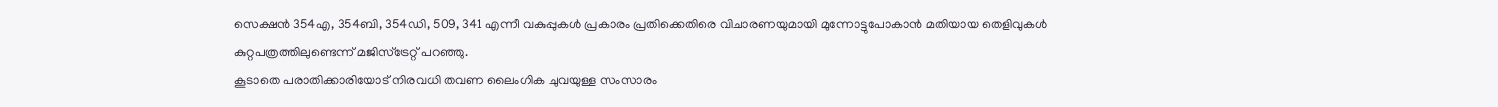സെക്ഷൻ 354എ, 354ബി, 354ഡി, 509, 341 എന്നീ വകുപ്പുകൾ പ്രകാരം പ്രതിക്കെതിരെ വിചാരണയുമായി മുന്നോട്ടുപോകാൻ മതിയായ തെളിവുകൾ കുറ്റപത്രത്തിലുണ്ടെന്ന് മജിസ്ട്രേറ്റ് പറഞ്ഞു.
കൂടാതെ പരാതിക്കാരിയോട് നിരവധി തവണ ലൈംഗിക ചുവയുള്ള സംസാരം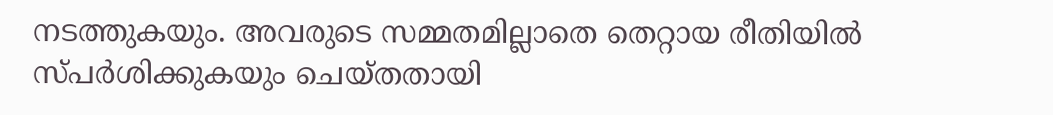നടത്തുകയും. അവരുടെ സമ്മതമില്ലാതെ തെറ്റായ രീതിയിൽ സ്പർശിക്കുകയും ചെയ്തതായി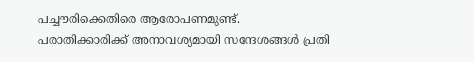പച്ചൗരിക്കെതിരെ ആരോപണമുണ്ട്.
പരാതിക്കാരിക്ക് അനാവശ്യമായി സന്ദേശങ്ങൾ പ്രതി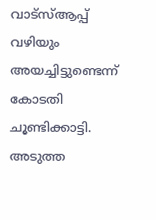വാട്സ്ആപ്പ് വഴിയും അയച്ചിട്ടുണ്ടെന്ന് കോടതി ചൂണ്ടിക്കാട്ടി. അടുത്ത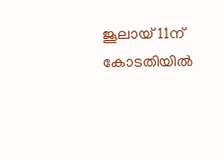ജൂലായ് 11ന് കോടതിയിൽ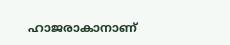ഹാജരാകാനാണ്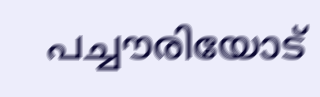പച്ചൗരിയോട്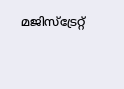മജിസ്ട്രേറ്റ്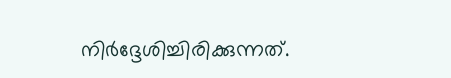നിർദ്ദേശിച്ചിരിക്കുന്നത്.